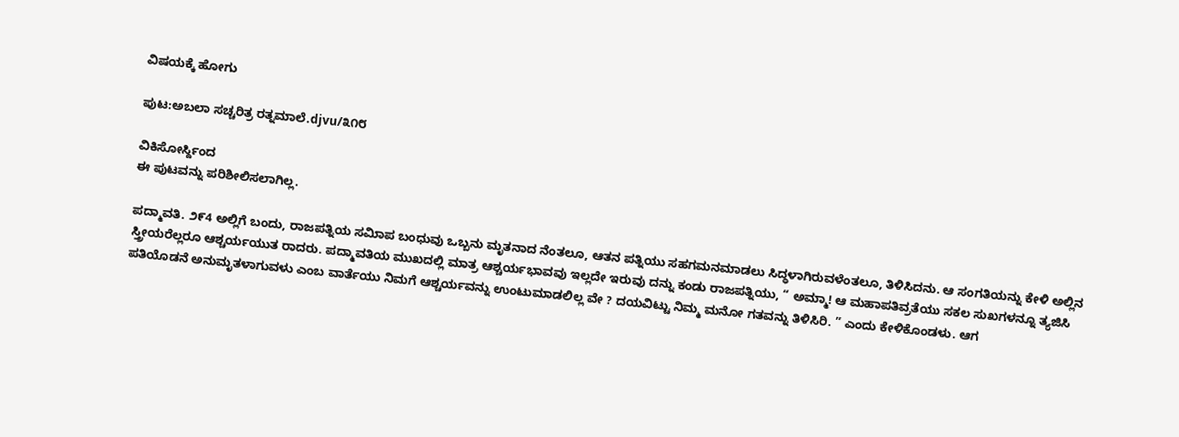ವಿಷಯಕ್ಕೆ ಹೋಗು

ಪುಟ:ಅಬಲಾ ಸಚ್ಚರಿತ್ರ ರತ್ನಮಾಲೆ.djvu/೩೧೮

ವಿಕಿಸೋರ್ಸ್ದಿಂದ
ಈ ಪುಟವನ್ನು ಪರಿಶೀಲಿಸಲಾಗಿಲ್ಲ.

ಪದ್ಮಾವತಿ. ೨೯4 ಅಲ್ಲಿಗೆ ಬಂದು, ರಾಜಪತ್ನಿಯ ಸಮಿಾಪ ಬಂಧುವು ಒಬ್ಬನು ಮೃತನಾದ ನೆಂತಲೂ, ಆತನ ಪತ್ನಿಯು ಸಹಗಮನಮಾಡಲು ಸಿದ್ಧಳಾಗಿರುವಳೆಂತಲೂ, ತಿಳಿಸಿದನು. ಆ ಸಂಗತಿಯನ್ನು ಕೇಳಿ ಅಲ್ಲಿನ ಸ್ತ್ರೀಯರೆಲ್ಲರೂ ಆಶ್ಚರ್ಯಯುತ ರಾದರು. ಪದ್ಮಾವತಿಯ ಮುಖದಲ್ಲಿ ಮಾತ್ರ ಆಶ್ಚರ್ಯಭಾವವು ಇಲ್ಲದೇ ಇರುವು ದನ್ನು ಕಂಡು ರಾಜಪತ್ನಿಯು, “ ಅಮ್ಮಾ! ಆ ಮಹಾಪತಿವ್ರತೆಯು ಸಕಲ ಸುಖಗಳನ್ನೂ ತ್ಯಜಿಸಿ ಪತಿಯೊಡನೆ ಅನುಮೃತಳಾಗುವಳು ಎಂಬ ವಾರ್ತೆಯು ನಿಮಗೆ ಆಶ್ಚರ್ಯವನ್ನು ಉಂಟುಮಾಡಲಿಲ್ಲ ವೇ ? ದಯವಿಟ್ಟು ನಿಮ್ಮ ಮನೋ ಗತವನ್ನು ತಿಳಿಸಿರಿ. ” ಎಂದು ಕೇಳಿಕೊಂಡಳು. ಆಗ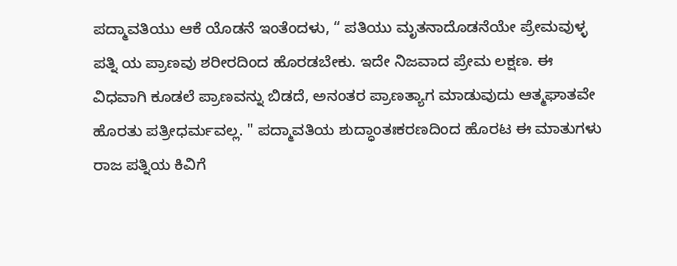ಪದ್ಮಾವತಿಯು ಆಕೆ ಯೊಡನೆ ಇಂತೆಂದಳು, “ ಪತಿಯು ಮೃತನಾದೊಡನೆಯೇ ಪ್ರೇಮವುಳ್ಳ ಪತ್ನಿ ಯ ಪ್ರಾಣವು ಶರೀರದಿಂದ ಹೊರಡಬೇಕು. ಇದೇ ನಿಜವಾದ ಪ್ರೇಮ ಲಕ್ಷಣ. ಈ ವಿಧವಾಗಿ ಕೂಡಲೆ ಪ್ರಾಣವನ್ನು ಬಿಡದೆ, ಅನಂತರ ಪ್ರಾಣತ್ಯಾಗ ಮಾಡುವುದು ಆತ್ಮಘಾತವೇ ಹೊರತು ಪತ್ರೀಧರ್ಮವಲ್ಲ. " ಪದ್ಮಾವತಿಯ ಶುದ್ಧಾಂತಃಕರಣದಿಂದ ಹೊರಟ ಈ ಮಾತುಗಳು ರಾಜ ಪತ್ನಿಯ ಕಿವಿಗೆ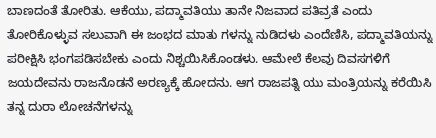ಬಾಣದಂತೆ ತೋರಿತು. ಆಕೆಯು, ಪದ್ಮಾವತಿಯು ತಾನೇ ನಿಜವಾದ ಪತಿವ್ರತೆ ಎಂದು ತೋರಿಕೊಳ್ಳುವ ಸಲುವಾಗಿ ಈ ಜಂಭದ ಮಾತು ಗಳನ್ನು ನುಡಿದಳು ಎಂದೆಣಿಸಿ, ಪದ್ಮಾವತಿಯನ್ನು ಪರೀಕ್ಷಿಸಿ ಭಂಗಪಡಿಸಬೇಕು ಎಂದು ನಿಶ್ಚಯಿಸಿಕೊಂಡಳು. ಆಮೇಲೆ ಕೆಲವು ದಿವಸಗಳಿಗೆ ಜಯದೇವನು ರಾಜನೊಡನೆ ಅರಣ್ಯಕ್ಕೆ ಹೋದನು. ಆಗ ರಾಜಪತ್ನಿ ಯು ಮಂತ್ರಿಯನ್ನು ಕರೆಯಿಸಿ ತನ್ನ ದುರಾ ಲೋಚನೆಗಳನ್ನು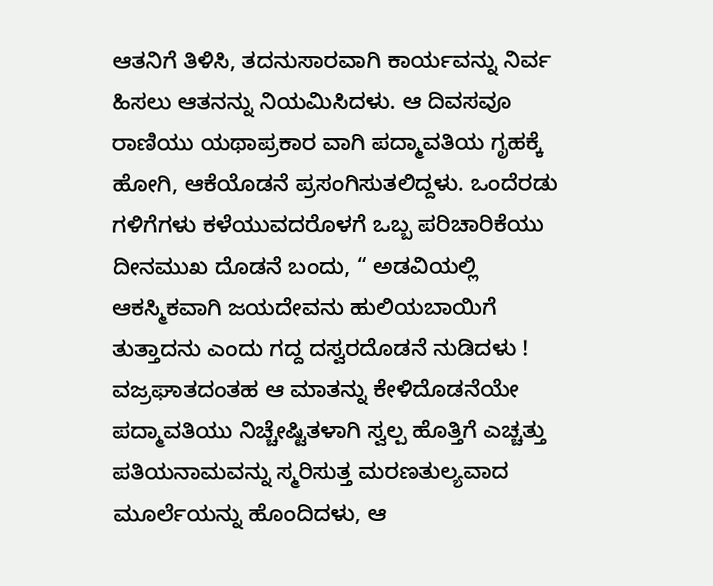ಆತನಿಗೆ ತಿಳಿಸಿ, ತದನುಸಾರವಾಗಿ ಕಾರ್ಯವನ್ನು ನಿರ್ವ ಹಿಸಲು ಆತನನ್ನು ನಿಯಮಿಸಿದಳು. ಆ ದಿವಸವೂ ರಾಣಿಯು ಯಥಾಪ್ರಕಾರ ವಾಗಿ ಪದ್ಮಾವತಿಯ ಗೃಹಕ್ಕೆ ಹೋಗಿ, ಆಕೆಯೊಡನೆ ಪ್ರಸಂಗಿಸುತಲಿದ್ದಳು. ಒಂದೆರಡು ಗಳಿಗೆಗಳು ಕಳೆಯುವದರೊಳಗೆ ಒಬ್ಬ ಪರಿಚಾರಿಕೆಯು ದೀನಮುಖ ದೊಡನೆ ಬಂದು, “ ಅಡವಿಯಲ್ಲಿ ಆಕಸ್ಮಿಕವಾಗಿ ಜಯದೇವನು ಹುಲಿಯಬಾಯಿಗೆ ತುತ್ತಾದನು ಎಂದು ಗದ್ದ ದಸ್ವರದೊಡನೆ ನುಡಿದಳು ! ವಜ್ರಘಾತದಂತಹ ಆ ಮಾತನ್ನು ಕೇಳಿದೊಡನೆಯೇ ಪದ್ಮಾವತಿಯು ನಿಚ್ಚೇಷ್ಟಿತಳಾಗಿ ಸ್ವಲ್ಪ ಹೊತ್ತಿಗೆ ಎಚ್ಚತ್ತು ಪತಿಯನಾಮವನ್ನು ಸ್ಮರಿಸುತ್ತ ಮರಣತುಲ್ಯವಾದ ಮೂರ್ಲೆಯನ್ನು ಹೊಂದಿದಳು, ಆ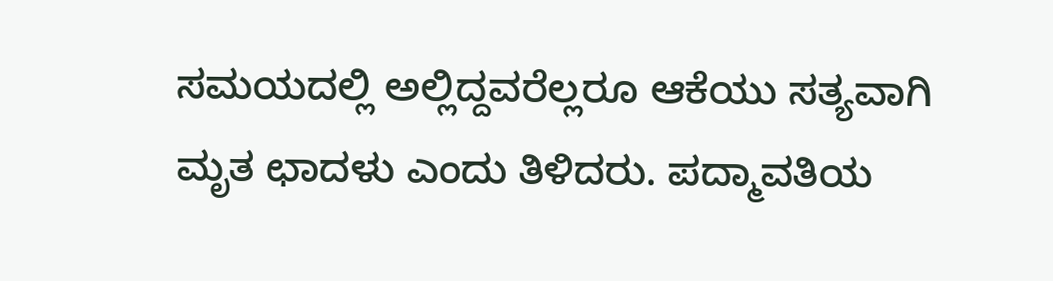ಸಮಯದಲ್ಲಿ ಅಲ್ಲಿದ್ದವರೆಲ್ಲರೂ ಆಕೆಯು ಸತ್ಯವಾಗಿ ಮೃತ ಛಾದಳು ಎಂದು ತಿಳಿದರು. ಪದ್ಮಾವತಿಯ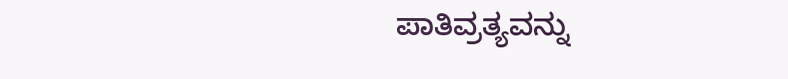ಪಾತಿವ್ರತ್ಯವನ್ನು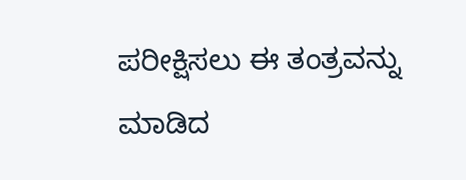ಪರೀಕ್ಷಿಸಲು ಈ ತಂತ್ರವನ್ನು ಮಾಡಿದ